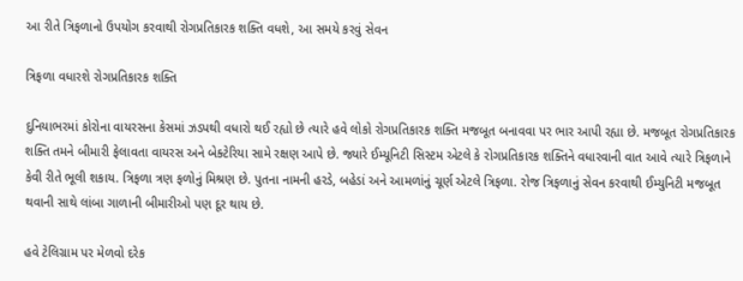આ રીતે ત્રિફળાનો ઉપયોગ કરવાથી રોગપ્રતિકારક શક્તિ વધશે, આ સમયે કરવું સેવન

ત્રિફળા વધારશે રોગપ્રતિકારક શક્તિ

દુનિયાભરમાં કોરોના વાયરસના કેસમાં ઝડપથી વધારો થઈ રહ્યો છે ત્યારે હવે લોકો રોગપ્રતિકારક શક્તિ મજબૂત બનાવવા પર ભાર આપી રહ્યા છે. મજબૂત રોગપ્રતિકારક શક્તિ તમને બીમારી ફેલાવતા વાયરસ અને બેક્ટેરિયા સામે રક્ષણ આપે છે. જ્યારે ઈમ્યૂનિટી સિસ્ટમ એટલે કે રોગપ્રતિકારક શક્તિને વધારવાની વાત આવે ત્યારે ત્રિફળાને કેવી રીતે ભૂલી શકાય. ત્રિફળા ત્રણ ફળોનું મિશ્રણ છે. પુતના નામની હરડે, બહેડાં અને આમળાંનું ચૂર્ણ એટલે ત્રિફળા. રોજ ત્રિફળાનું સેવન કરવાથી ઈમ્યુનિટી મજબૂત થવાની સાથે લાંબા ગાળાની બીમારીઓ પણ દૂર થાય છે.

હવે ટેલિગ્રામ પર મેળવો દરેક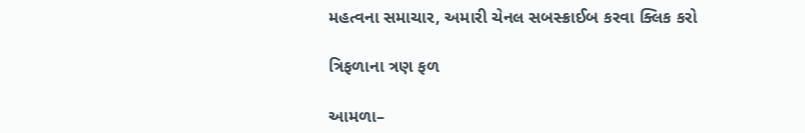મહત્વના સમાચાર, અમારી ચેનલ સબસ્ક્રાઈબ કરવા ક્લિક કરો

ત્રિફળાના ત્રણ ફળ

આમળા–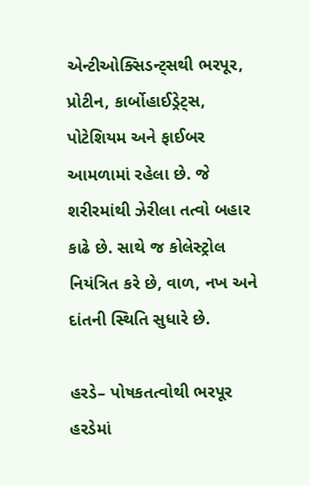એન્ટીઓક્સિડન્ટ્સથી ભરપૂર, પ્રોટીન, કાર્બોહાઈડ્રેટ્સ, પોટેશિયમ અને ફાઈબર આમળામાં રહેલા છે. જે શરીરમાંથી ઝેરીલા તત્વો બહાર કાઢે છે. સાથે જ કોલેસ્ટ્રોલ નિયંત્રિત કરે છે, વાળ, નખ અને દાંતની સ્થિતિ સુધારે છે.

હરડે– પોષકતત્વોથી ભરપૂર હરડેમાં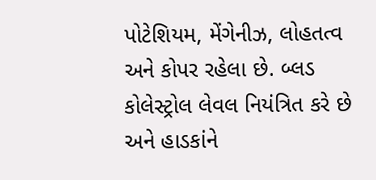પોટેશિયમ, મેંગેનીઝ, લોહતત્વ અને કોપર રહેલા છે. બ્લડ કોલેસ્ટ્રોલ લેવલ નિયંત્રિત કરે છે અને હાડકાંને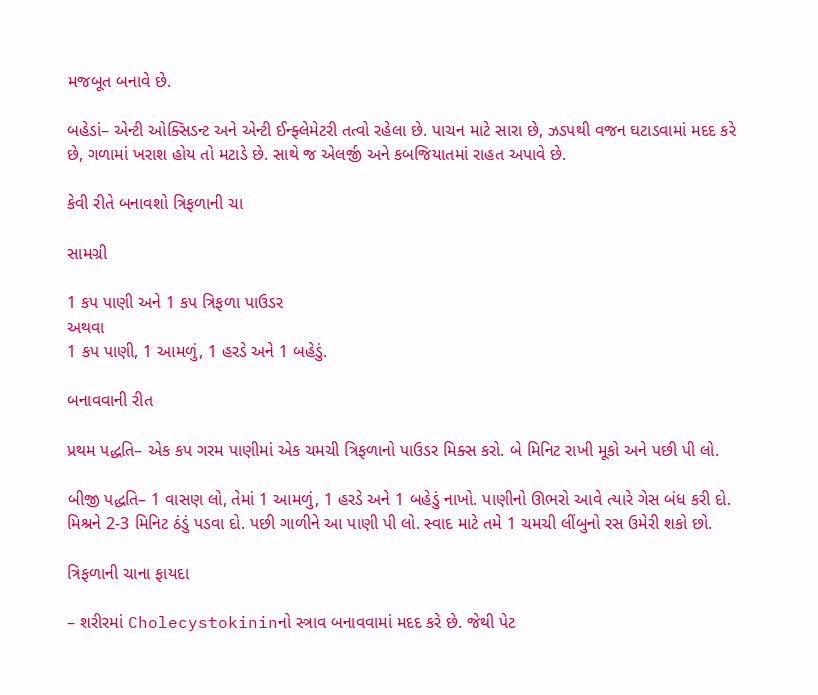મજબૂત બનાવે છે.

બહેડાં– એન્ટી ઓક્સિડન્ટ અને એન્ટી ઈન્ફ્લેમેટરી તત્વો રહેલા છે. પાચન માટે સારા છે, ઝડપથી વજન ઘટાડવામાં મદદ કરે છે, ગળામાં ખરાશ હોય તો મટાડે છે. સાથે જ એલર્જી અને કબજિયાતમાં રાહત અપાવે છે.

કેવી રીતે બનાવશો ત્રિફળાની ચા

સામગ્રી

1 કપ પાણી અને 1 કપ ત્રિફળા પાઉડર
અથવા
1 કપ પાણી, 1 આમળું, 1 હરડે અને 1 બહેડું.

બનાવવાની રીત

પ્રથમ પદ્ધતિ– એક કપ ગરમ પાણીમાં એક ચમચી ત્રિફળાનો પાઉડર મિક્સ કરો. બે મિનિટ રાખી મૂકો અને પછી પી લો.

બીજી પદ્ધતિ– 1 વાસણ લો, તેમાં 1 આમળું, 1 હરડે અને 1 બહેડું નાખો. પાણીનો ઊભરો આવે ત્યારે ગેસ બંધ કરી દો. મિશ્રને 2-3 મિનિટ ઠંડું પડવા દો. પછી ગાળીને આ પાણી પી લો. સ્વાદ માટે તમે 1 ચમચી લીંબુનો રસ ઉમેરી શકો છો.

ત્રિફળાની ચાના ફાયદા

– શરીરમાં Cholecystokininનો સ્ત્રાવ બનાવવામાં મદદ કરે છે. જેથી પેટ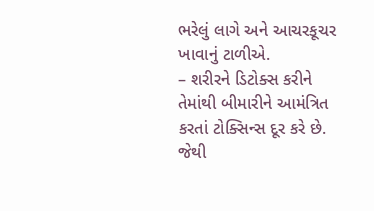ભરેલું લાગે અને આચરકૂચર ખાવાનું ટાળીએ.
– શરીરને ડિટોક્સ કરીને તેમાંથી બીમારીને આમંત્રિત કરતાં ટોક્સિન્સ દૂર કરે છે. જેથી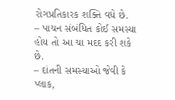રોગપ્રતિકારક શક્તિ વધે છે.
– પાચન સંબંધિત કોઈ સમસ્યા હોય તો આ ચા મદદ કરી શકે છે.
– દાંતની સમસ્યાઓ જેવી કે પ્લાક,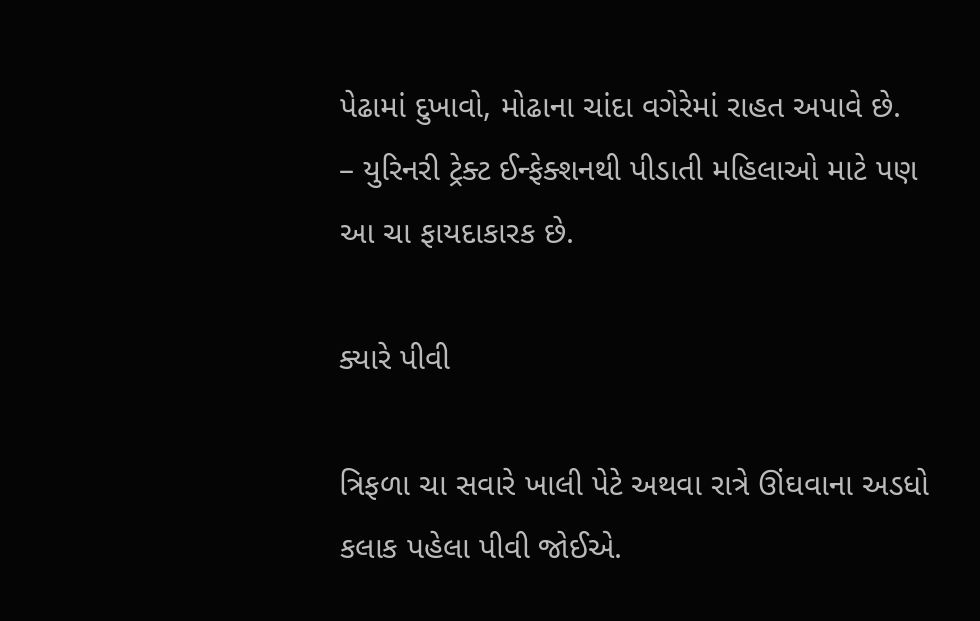પેઢામાં દુખાવો, મોઢાના ચાંદા વગેરેમાં રાહત અપાવે છે.
– યુરિનરી ટ્રેક્ટ ઈન્ફેક્શનથી પીડાતી મહિલાઓ માટે પણ આ ચા ફાયદાકારક છે.

ક્યારે પીવી

ત્રિફળા ચા સવારે ખાલી પેટે અથવા રાત્રે ઊંઘવાના અડધો કલાક પહેલા પીવી જોઈએ.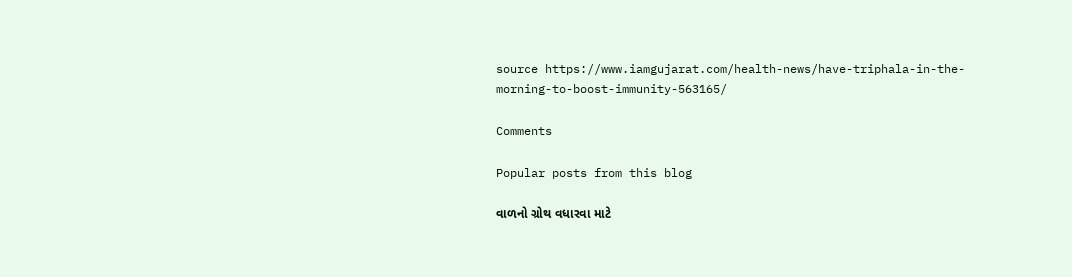source https://www.iamgujarat.com/health-news/have-triphala-in-the-morning-to-boost-immunity-563165/

Comments

Popular posts from this blog

વાળનો ગ્રોથ વધારવા માટે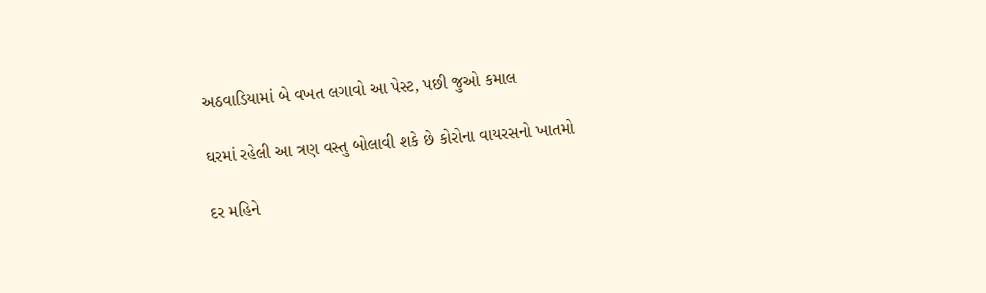અઠવાડિયામાં બે વખત લગાવો આ પેસ્ટ, પછી જુઓ કમાલ

ઘરમાં રહેલી આ ત્રણ વસ્તુ બોલાવી શકે છે કોરોના વાયરસનો ખાતમો

દર મહિને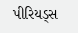પીરિયડ્સ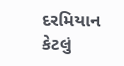દરમિયાન કેટલું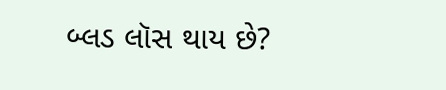બ્લડ લૉસ થાય છે?